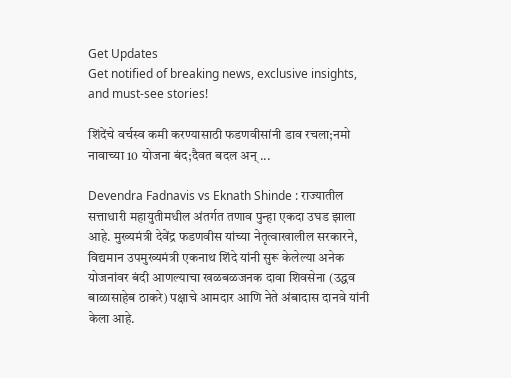Get Updates
Get notified of breaking news, exclusive insights, and must-see stories!

शिंदेंचे वर्चस्व कमी करण्यासाठी फडणवीसांनी डाव रचला;नमो नावाच्या 10 योजना बंद;दैवत बदल अन् ...

Devendra Fadnavis vs Eknath Shinde : राज्यातील सत्ताधारी महायुतीमधील अंतर्गत तणाव पुन्हा एकदा उघड झाला आहे. मुख्यमंत्री देवेंद्र फडणवीस यांच्या नेतृत्वाखालील सरकारने, विद्यमान उपमुख्यमंत्री एकनाथ शिंदे यांनी सुरू केलेल्या अनेक योजनांवर बंदी आणल्याचा खळबळजनक दावा शिवसेना (उद्धव बाळासाहेब ठाकरे) पक्षाचे आमदार आणि नेते अंबादास दानवे यांनी केला आहे.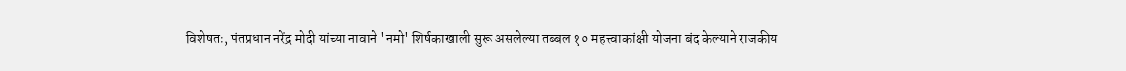विशेषतः, पंतप्रधान नरेंद्र मोदी यांच्या नावाने 'नमो' शिर्षकाखाली सुरू असलेल्या तब्बल १० महत्त्वाकांक्षी योजना बंद केल्याने राजकीय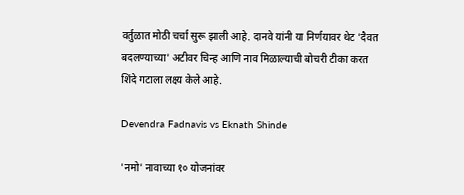वर्तुळात मोठी चर्चा सुरू झाली आहे. दानवे यांनी या निर्णयावर थेट 'दैवत बदलण्याच्या' अटीवर चिन्ह आणि नाव मिळाल्याची बोचरी टीका करत शिंदे गटाला लक्ष्य केले आहे.

Devendra Fadnavis vs Eknath Shinde

'नमो' नावाच्या १० योजनांवर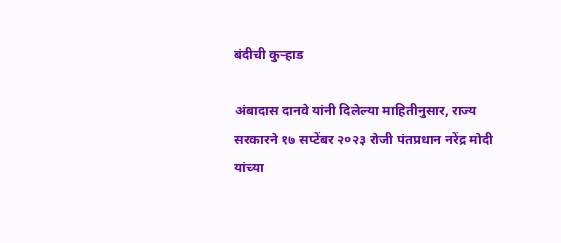बंदीची कुऱ्हाड

अंबादास दानवे यांनी दिलेल्या माहितीनुसार, राज्य सरकारने १७ सप्टेंबर २०२३ रोजी पंतप्रधान नरेंद्र मोदी यांच्या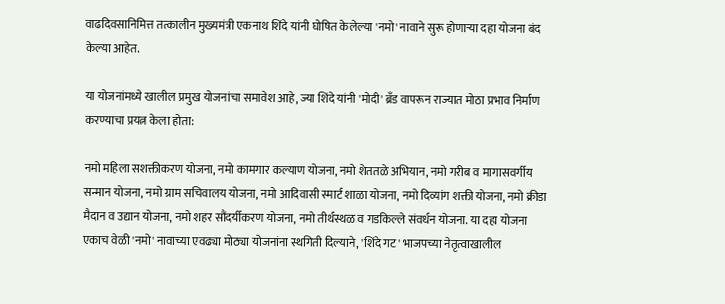वाढदिवसानिमित्त तत्कालीन मुख्यमंत्री एकनाथ शिंदे यांनी घोषित केलेल्या 'नमो' नावाने सुरू होणाऱ्या दहा योजना बंद केल्या आहेत.

या योजनांमध्ये खालील प्रमुख योजनांचा समावेश आहे, ज्या शिंदे यांनी 'मोदी' ब्रँड वापरून राज्यात मोठा प्रभाव निर्माण करण्याचा प्रयत्न केला होता:

नमो महिला सशक्तीकरण योजना, नमो कामगार कल्याण योजना, नमो शेततळे अभियान, नमो गरीब व मागासवर्गीय सन्मान योजना, नमो ग्राम सचिवालय योजना, नमो आदिवासी स्मार्ट शाळा योजना, नमो दिव्यांग शक्ती योजना, नमो क्रीडा मैदान व उद्यान योजना, नमो शहर सौंदर्यीकरण योजना, नमो तीर्थस्थळ व गडकिल्ले संवर्धन योजना. या दहा योजना एकाच वेळी 'नमो' नावाच्या एवढ्या मोठ्या योजनांना स्थगिती दिल्याने, 'शिंदे गट' भाजपच्या नेतृत्वाखालील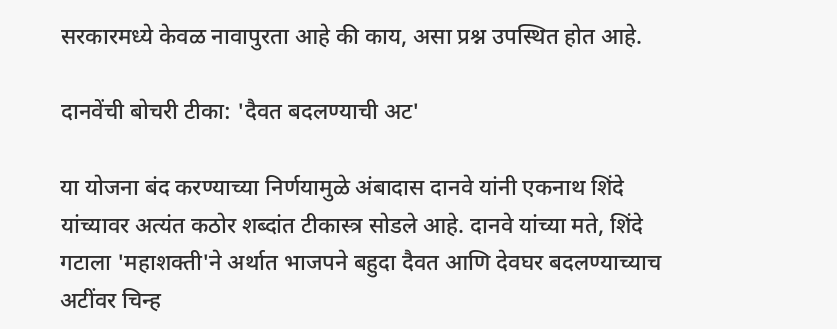सरकारमध्ये केवळ नावापुरता आहे की काय, असा प्रश्न उपस्थित होत आहे.

दानवेंची बोचरी टीका: 'दैवत बदलण्याची अट'

या योजना बंद करण्याच्या निर्णयामुळे अंबादास दानवे यांनी एकनाथ शिंदे यांच्यावर अत्यंत कठोर शब्दांत टीकास्त्र सोडले आहे. दानवे यांच्या मते, शिंदे गटाला 'महाशक्ती'ने अर्थात भाजपने बहुदा दैवत आणि देवघर बदलण्याच्याच अटींवर चिन्ह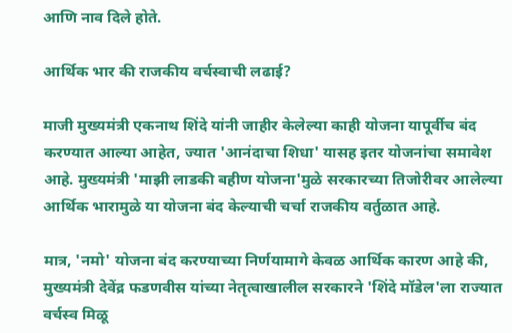आणि नाव दिले होते.

आर्थिक भार की राजकीय वर्चस्वाची लढाई?

माजी मुख्यमंत्री एकनाथ शिंदे यांनी जाहीर केलेल्या काही योजना यापूर्वीच बंद करण्यात आल्या आहेत, ज्यात 'आनंदाचा शिधा' यासह इतर योजनांचा समावेश आहे. मुख्यमंत्री 'माझी लाडकी बहीण योजना'मुळे सरकारच्या तिजोरीवर आलेल्या आर्थिक भारामुळे या योजना बंद केल्याची चर्चा राजकीय वर्तुळात आहे.

मात्र, 'नमो' योजना बंद करण्याच्या निर्णयामागे केवळ आर्थिक कारण आहे की, मुख्यमंत्री देवेंद्र फडणवीस यांच्या नेतृत्वाखालील सरकारने 'शिंदे मॉडेल'ला राज्यात वर्चस्व मिळू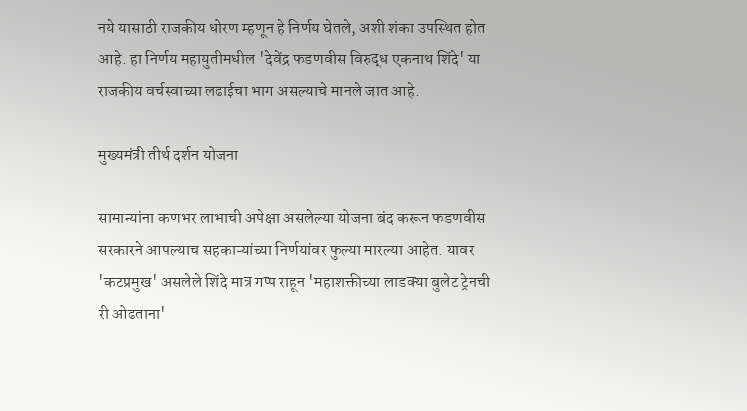नये यासाठी राजकीय धोरण म्हणून हे निर्णय घेतले, अशी शंका उपस्थित होत आहे. हा निर्णय महायुतीमधील 'देवेंद्र फडणवीस विरुद्ध एकनाथ शिंदे' या राजकीय वर्चस्वाच्या लढाईचा भाग असल्याचे मानले जात आहे.

मुख्यमंत्री तीर्थ दर्शन योजना

सामान्यांना कणभर लाभाची अपेक्षा असलेल्या योजना बंद करून फडणवीस सरकारने आपल्याच सहकाऱ्यांच्या निर्णयांवर फुल्या मारल्या आहेत. यावर 'कटप्रमुख' असलेले शिंदे मात्र गप्प राहून 'महाशक्तीच्या लाडक्या बुलेट ट्रेनची री ओढताना'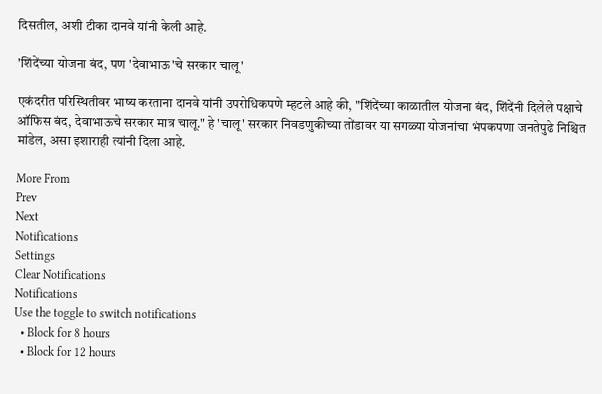दिसतील, अशी टीका दानवे यांनी केली आहे.

'शिंदेंच्या योजना बंद, पण 'देवाभाऊ'चे सरकार चालू'

एकंदरीत परिस्थितीवर भाष्य करताना दानवे यांनी उपरोधिकपणे म्हटले आहे की, "शिंदेंच्या काळातील योजना बंद, शिंदेंनी दिलेले पक्षाचे ऑफिस बंद, देवाभाऊचे सरकार मात्र चालू." हे 'चालू' सरकार निवडणुकीच्या तोंडावर या सगळ्या योजनांचा भंपकपणा जनतेपुढे निश्चित मांडेल, असा इशाराही त्यांनी दिला आहे.

More From
Prev
Next
Notifications
Settings
Clear Notifications
Notifications
Use the toggle to switch notifications
  • Block for 8 hours
  • Block for 12 hours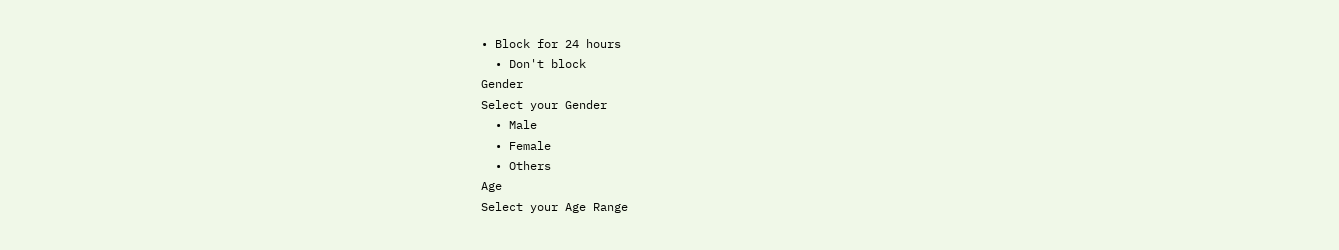• Block for 24 hours
  • Don't block
Gender
Select your Gender
  • Male
  • Female
  • Others
Age
Select your Age Range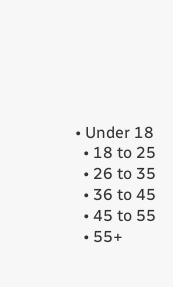• Under 18
  • 18 to 25
  • 26 to 35
  • 36 to 45
  • 45 to 55
  • 55+